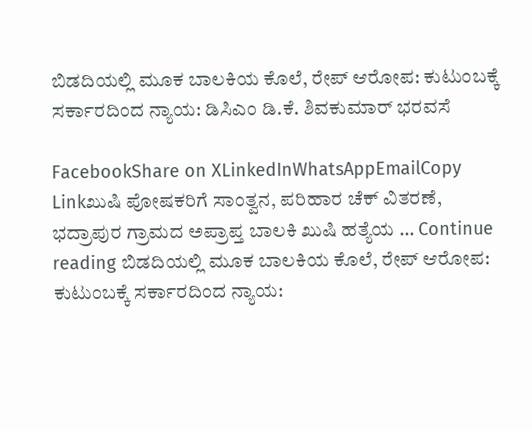ಬಿಡದಿಯಲ್ಲಿ ಮೂಕ ಬಾಲಕಿಯ ಕೊಲೆ, ರೇಪ್ ಆರೋಪ: ಕುಟುಂಬಕ್ಕೆ ಸರ್ಕಾರದಿಂದ ನ್ಯಾಯ: ಡಿಸಿಎಂ ಡಿ.ಕೆ. ಶಿವಕುಮಾ‌ರ್ ಭರವಸೆ

FacebookShare on XLinkedInWhatsAppEmailCopy Linkಖುಷಿ ಪೋಷಕರಿಗೆ ಸಾಂತ್ವನ, ಪರಿಹಾರ ಚೆಕ್ ವಿತರಣೆ, ಭದ್ರಾಪುರ ಗ್ರಾಮದ ಅಪ್ರಾಪ್ತ ಬಾಲಕಿ ಖುಷಿ ಹತ್ಯೆಯ … Continue reading ಬಿಡದಿಯಲ್ಲಿ ಮೂಕ ಬಾಲಕಿಯ ಕೊಲೆ, ರೇಪ್ ಆರೋಪ: ಕುಟುಂಬಕ್ಕೆ ಸರ್ಕಾರದಿಂದ ನ್ಯಾಯ: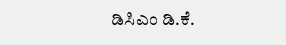ಡಿಸಿಎಂ ಡಿ.ಕೆ.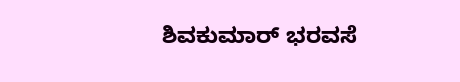ಶಿವಕುಮಾ‌ರ್ ಭರವಸೆ